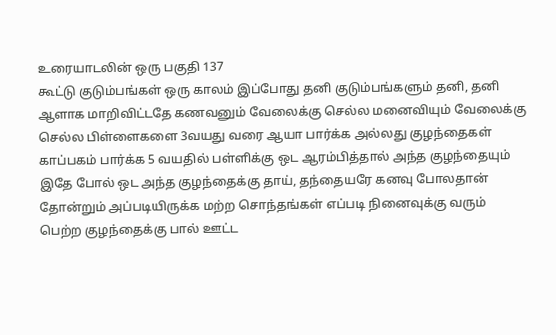உரையாடலின் ஒரு பகுதி 137
கூட்டு குடும்பங்கள் ஒரு காலம் இப்போது தனி குடும்பங்களும் தனி, தனி ஆளாக மாறிவிட்டதே கணவனும் வேலைக்கு செல்ல மனைவியும் வேலைக்கு செல்ல பிள்ளைகளை 3வயது வரை ஆயா பார்க்க அல்லது குழந்தைகள் காப்பகம் பார்க்க 5 வயதில் பள்ளிக்கு ஒட ஆரம்பித்தால் அந்த குழந்தையும் இதே போல் ஒட அந்த குழந்தைக்கு தாய், தந்தையரே கனவு போலதான் தோன்றும் அப்படியிருக்க மற்ற சொந்தங்கள் எப்படி நினைவுக்கு வரும் பெற்ற குழந்தைக்கு பால் ஊட்ட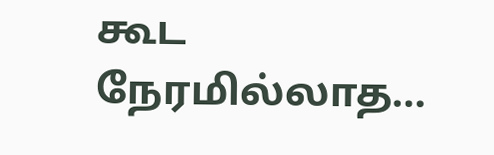கூட நேரமில்லாத…